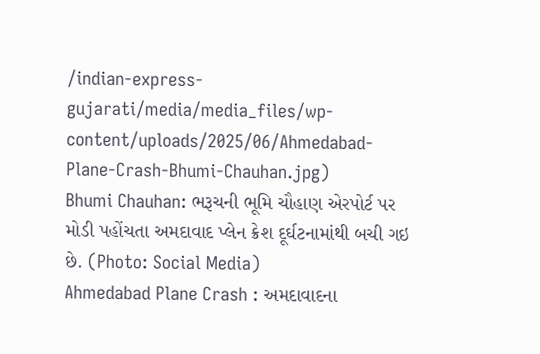/indian-express-gujarati/media/media_files/wp-content/uploads/2025/06/Ahmedabad-Plane-Crash-Bhumi-Chauhan.jpg)
Bhumi Chauhan: ભરૂચની ભૂમિ ચૌહાણ એરપોર્ટ પર મોડી પહોંચતા અમદાવાદ પ્લેન ક્રેશ દૂર્ઘટનામાંથી બચી ગઇ છે. (Photo: Social Media)
Ahmedabad Plane Crash : અમદાવાદના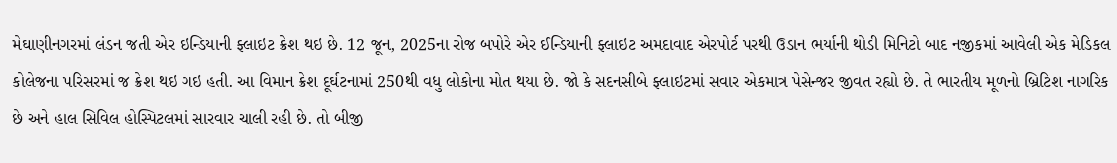મેઘાણીનગરમાં લંડન જતી એર ઇન્ડિયાની ફ્લાઇટ ક્રેશ થઇ છે. 12 જૂન, 2025ના રોજ બપોરે એર ઈન્ડિયાની ફ્લાઇટ અમદાવાદ એરપોર્ટ પરથી ઉડાન ભર્યાની થોડી મિનિટો બાદ નજીકમાં આવેલી એક મેડિકલ કોલેજના પરિસરમાં જ ક્રેશ થઇ ગઇ હતી. આ વિમાન ક્રેશ દૂર્ઘટનામાં 250થી વધુ લોકોના મોત થયા છે. જો કે સદનસીબે ફ્લાઇટમાં સવાર એકમાત્ર પેસેન્જર જીવત રહ્યો છે. તે ભારતીય મૂળનો બ્રિટિશ નાગરિક છે અને હાલ સિવિલ હોસ્પિટલમાં સારવાર ચાલી રહી છે. તો બીજી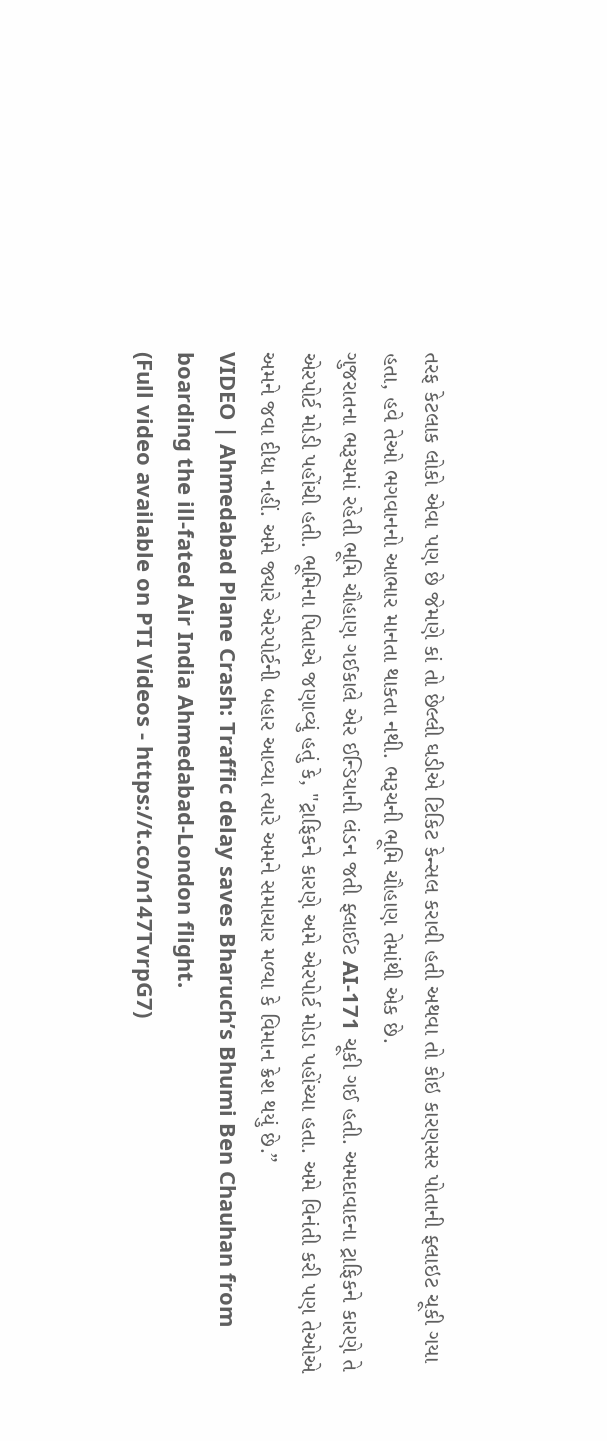તરફ કેટલાક લોકો એવા પણ છે જેમણે કાં તો છેલ્લી ઘડીએ ટિકિટ કેન્સલ કરાવી હતી અથવા તો કોઇ કારણસર પોતાની ફ્લાઇટ ચૂકી ગયા હતા, હવે તેઓ ભગવાનનો આભાર માનતા થાકતા નથી. ભરૂચની ભૂમિ ચૌહાણ તેમાંથી એક છે.
ગુજરાતના ભરૂચમાં રહેતી ભૂમિ ચૌહાણ ગઈકાલે એર ઈન્ડિયાની લંડન જતી ફ્લાઈટ AI-171 ચૂકી ગઈ હતી. અમદાવાદના ટ્રાફિકને કારણે તે એરપોર્ટ મોડી પહોંચી હતી. ભૂમિના પિતાએ જણાવ્યું હતું કે, "ટ્રાફિકને કારણે અમે એરપોર્ટ મોડા પહોંચ્યા હતા. અમે વિનંતી કરી પણ તેઓએ અમને જવા દીધા નહીં. અમે જ્યારે એરપોર્ટની બહાર આવ્યા ત્યારે અમને સમાચાર મળ્યા કે વિમાન ક્રેશ થયું છે.”
VIDEO | Ahmedabad Plane Crash: Traffic delay saves Bharuch’s Bhumi Ben Chauhan from boarding the ill-fated Air India Ahmedabad-London flight.
(Full video available on PTI Videos - https://t.co/n147TvrpG7)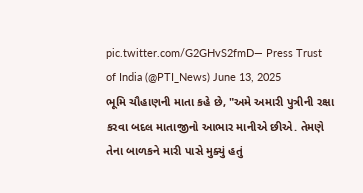pic.twitter.com/G2GHvS2fmD— Press Trust of India (@PTI_News) June 13, 2025
ભૂમિ ચૌહાણની માતા કહે છે, "અમે અમારી પુત્રીની રક્ષા કરવા બદલ માતાજીનો આભાર માનીએ છીએ. તેમણે તેના બાળકને મારી પાસે મુક્યું હતું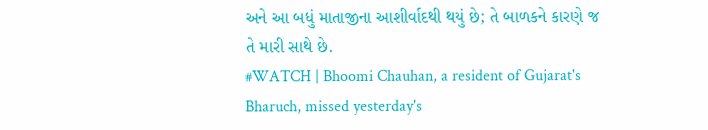અને આ બધું માતાજીના આશીર્વાદથી થયું છે; તે બાળકને કારણે જ તે મારી સાથે છે.
#WATCH | Bhoomi Chauhan, a resident of Gujarat's Bharuch, missed yesterday's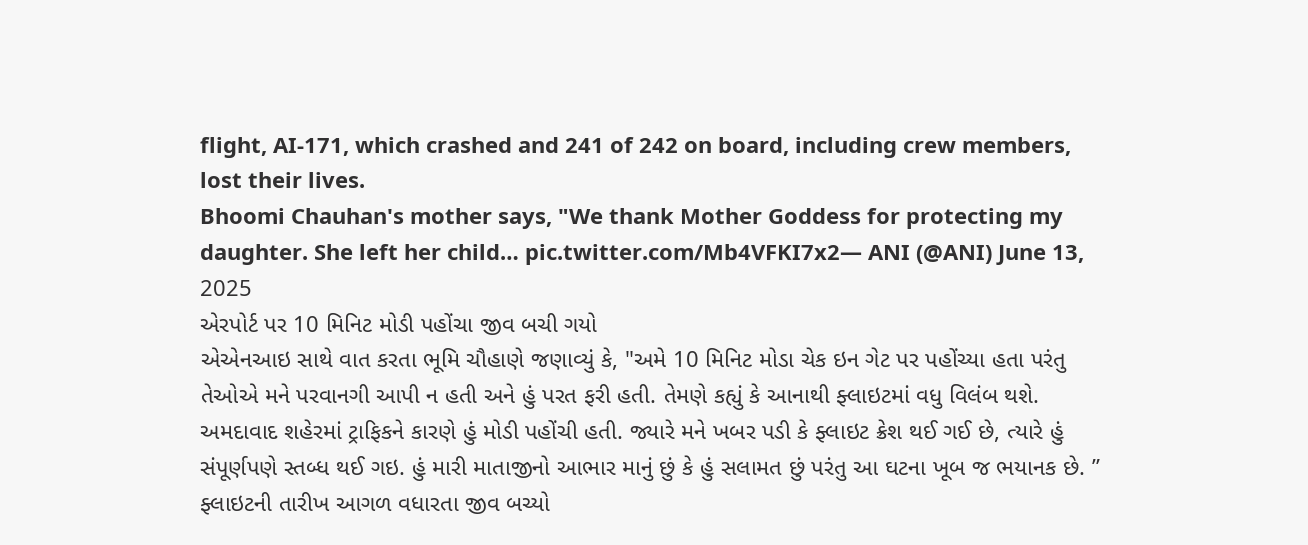flight, AI-171, which crashed and 241 of 242 on board, including crew members, lost their lives.
Bhoomi Chauhan's mother says, "We thank Mother Goddess for protecting my daughter. She left her child… pic.twitter.com/Mb4VFKI7x2— ANI (@ANI) June 13, 2025
એરપોર્ટ પર 10 મિનિટ મોડી પહોંચા જીવ બચી ગયો
એએનઆઇ સાથે વાત કરતા ભૂમિ ચૌહાણે જણાવ્યું કે, "અમે 10 મિનિટ મોડા ચેક ઇન ગેટ પર પહોંચ્યા હતા પરંતુ તેઓએ મને પરવાનગી આપી ન હતી અને હું પરત ફરી હતી. તેમણે કહ્યું કે આનાથી ફ્લાઇટમાં વધુ વિલંબ થશે. અમદાવાદ શહેરમાં ટ્રાફિકને કારણે હું મોડી પહોંચી હતી. જ્યારે મને ખબર પડી કે ફ્લાઇટ ક્રેશ થઈ ગઈ છે, ત્યારે હું સંપૂર્ણપણે સ્તબ્ધ થઈ ગઇ. હું મારી માતાજીનો આભાર માનું છું કે હું સલામત છું પરંતુ આ ઘટના ખૂબ જ ભયાનક છે. ”
ફ્લાઇટની તારીખ આગળ વધારતા જીવ બચ્યો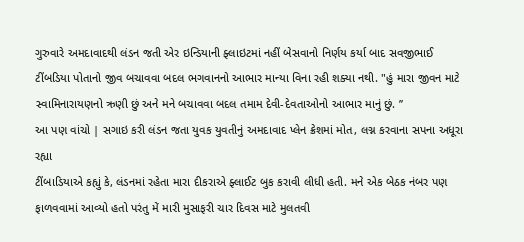ગુરુવારે અમદાવાદથી લંડન જતી એર ઇન્ડિયાની ફ્લાઇટમાં નહીં બેસવાનો નિર્ણય કર્યા બાદ સવજીભાઈ ટીંબડિયા પોતાનો જીવ બચાવવા બદલ ભગવાનનો આભાર માન્યા વિના રહી શક્યા નથી. "હું મારા જીવન માટે સ્વામિનારાયણનો ઋણી છું અને મને બચાવવા બદલ તમામ દેવી-દેવતાઓનો આભાર માનું છું. ’’
આ પણ વાંચો | સગાઇ કરી લંડન જતા યુવક યુવતીનું અમદાવાદ પ્લેન ક્રેશમાં મોત, લગ્ન કરવાના સપના અધૂરા રહ્યા
ટીંબાડિયાએ કહ્યું કે, લંડનમાં રહેતા મારા દીકરાએ ફ્લાઈટ બુક કરાવી લીધી હતી. મને એક બેઠક નંબર પણ ફાળવવામાં આવ્યો હતો પરંતુ મેં મારી મુસાફરી ચાર દિવસ માટે મુલતવી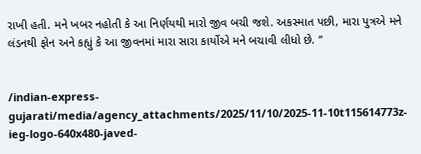રાખી હતી. મને ખબર નહોતી કે આ નિર્ણયથી મારો જીવ બચી જશે. અકસ્માત પછી, મારા પુત્રએ મને લંડનથી ફોન અને કહ્યું કે આ જીવનમાં મારા સારા કાર્યોએ મને બચાવી લીધો છે. ’’


/indian-express-gujarati/media/agency_attachments/2025/11/10/2025-11-10t115614773z-ieg-logo-640x480-javed-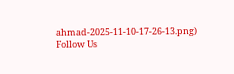ahmad-2025-11-10-17-26-13.png)
Follow Us